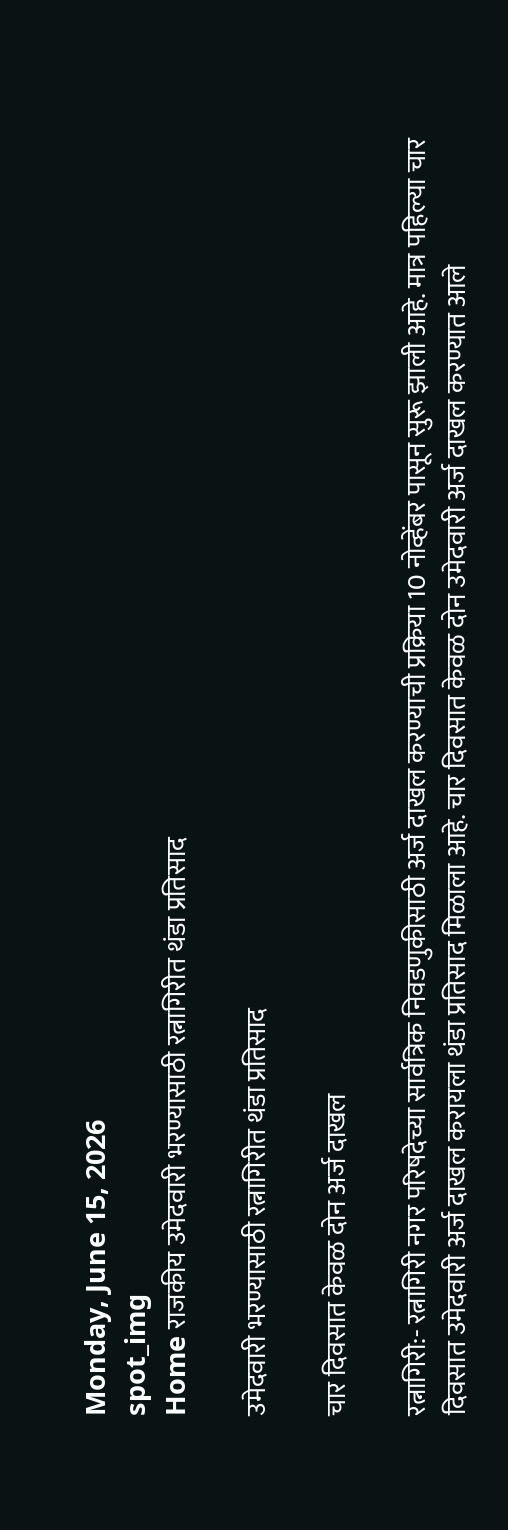Monday, June 15, 2026
spot_img
Home राजकीय उमेदवारी भरण्यासाठी रत्नागिरीत थंडा प्रतिसाद

उमेदवारी भरण्यासाठी रत्नागिरीत थंडा प्रतिसाद

चार दिवसात केवळ दोन अर्ज दाखल

रत्नागिरी:- रत्नागिरी नगर परिषदेच्या सार्वत्रिक निवडणुकीसाठी अर्ज दाखल करण्याची प्रक्रिया 10 नोव्हेंबर पासून सुरू झाली आहे. मात्र पहिल्या चार दिवसात उमेदवारी अर्ज दाखल करायला थंडा प्रतिसाद मिळाला आहे. चार दिवसात केवळ दोन उमेदवारी अर्ज दाखल करण्यात आले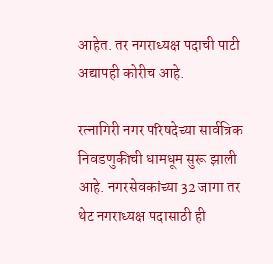आहेत. तर नगराध्यक्ष पदाची पाटी अद्यापही कोरीच आहे.

रत्नागिरी नगर परिषदेच्या सार्वत्रिक निवडणुकीची धामधूम सुरू झाली आहे. नगरसेवकांच्या 32 जागा तर थेट नगराध्यक्ष पदासाठी ही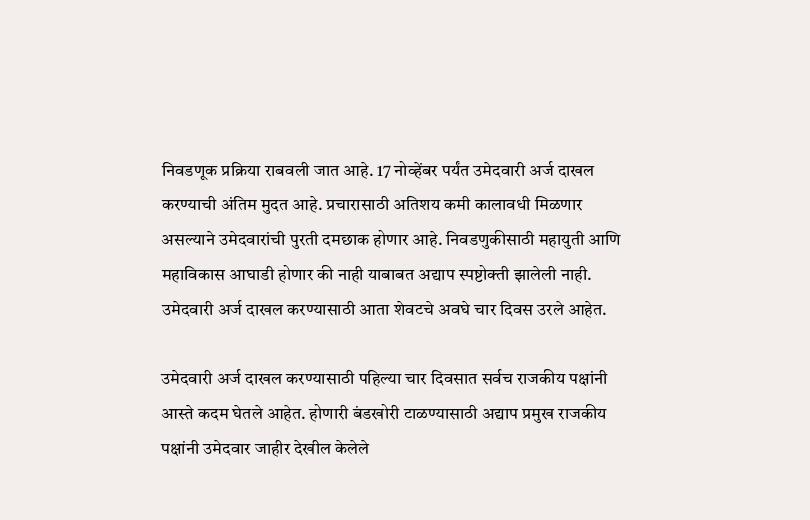निवडणूक प्रक्रिया राबवली जात आहे. 17 नोव्हेंबर पर्यंत उमेदवारी अर्ज दाखल करण्याची अंतिम मुदत आहे. प्रचारासाठी अतिशय कमी कालावधी मिळणार असल्याने उमेदवारांची पुरती दमछाक होणार आहे. निवडणुकीसाठी महायुती आणि महाविकास आघाडी होणार की नाही याबाबत अद्याप स्पष्टोक्ती झालेली नाही. उमेदवारी अर्ज दाखल करण्यासाठी आता शेवटचे अवघे चार दिवस उरले आहेत.

उमेदवारी अर्ज दाखल करण्यासाठी पहिल्या चार दिवसात सर्वच राजकीय पक्षांनी आस्ते कदम घेतले आहेत. होणारी बंडखोरी टाळण्यासाठी अद्याप प्रमुख राजकीय पक्षांनी उमेदवार जाहीर देखील केलेले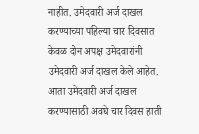नाहीत. उमेदवारी अर्ज दाखल करण्याच्या पहिल्या चार दिवसात केवळ दोन अपक्ष उमेदवारांनी उमेदवारी अर्ज दाखल केले आहेत. आता उमेदवारी अर्ज दाखल करण्यासाठी अवघे चार दिवस हाती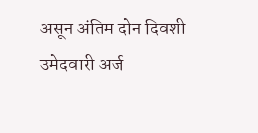असून अंतिम दोन दिवशी उमेदवारी अर्ज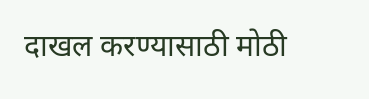दाखल करण्यासाठी मोठी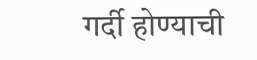गर्दी होण्याची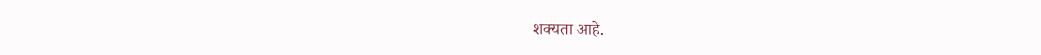शक्यता आहे.